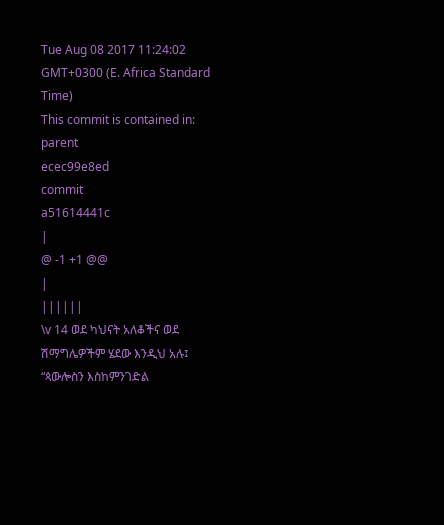Tue Aug 08 2017 11:24:02 GMT+0300 (E. Africa Standard Time)
This commit is contained in:
parent
ecec99e8ed
commit
a51614441c
|
@ -1 +1 @@
|
||||||
\v 14 ወደ ካህናት አለቆችና ወደ ሽማግሌዎችም ሄደው እንዲህ አሉ፤ “ጳውሎስን እስከምንገድል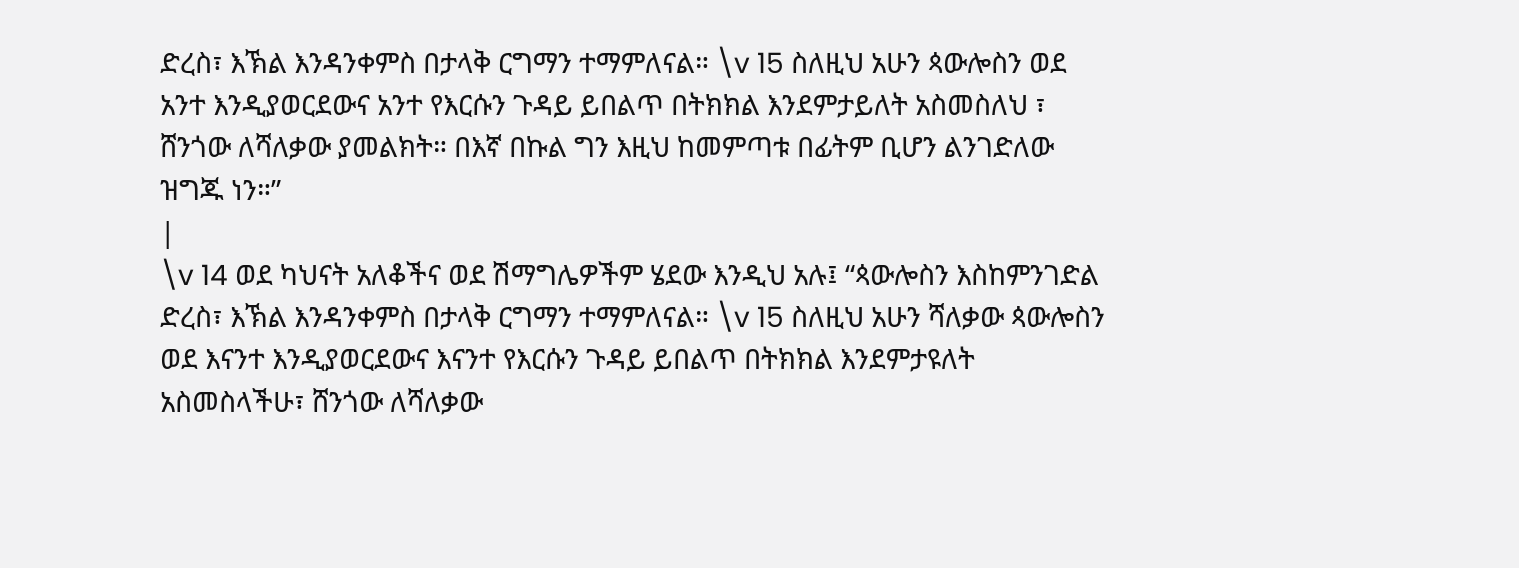ድረስ፣ እኽል እንዳንቀምስ በታላቅ ርግማን ተማምለናል። \v 15 ስለዚህ አሁን ጳውሎስን ወደ አንተ እንዲያወርደውና አንተ የእርሱን ጉዳይ ይበልጥ በትክክል እንደምታይለት አስመስለህ ፣ ሸንጎው ለሻለቃው ያመልክት። በእኛ በኩል ግን እዚህ ከመምጣቱ በፊትም ቢሆን ልንገድለው ዝግጁ ነን።”
|
\v 14 ወደ ካህናት አለቆችና ወደ ሽማግሌዎችም ሄደው እንዲህ አሉ፤ “ጳውሎስን እስከምንገድል ድረስ፣ እኽል እንዳንቀምስ በታላቅ ርግማን ተማምለናል። \v 15 ስለዚህ አሁን ሻለቃው ጳውሎስን ወደ እናንተ እንዲያወርደውና እናንተ የእርሱን ጉዳይ ይበልጥ በትክክል እንደምታዩለት አስመስላችሁ፣ ሸንጎው ለሻለቃው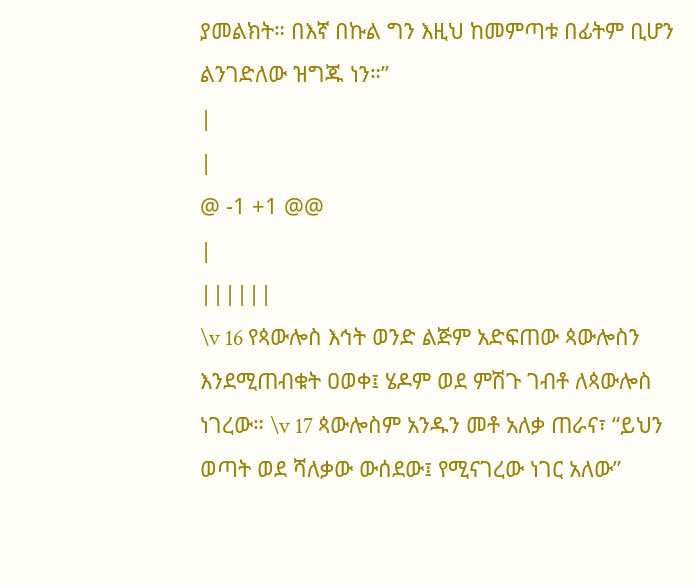ያመልክት። በእኛ በኩል ግን እዚህ ከመምጣቱ በፊትም ቢሆን ልንገድለው ዝግጁ ነን።”
|
|
@ -1 +1 @@
|
||||||
\v 16 የጳውሎስ እኅት ወንድ ልጅም አድፍጠው ጳውሎስን እንደሚጠብቁት ዐወቀ፤ ሄዶም ወደ ምሽጉ ገብቶ ለጳውሎስ ነገረው። \v 17 ጳውሎስም አንዱን መቶ አለቃ ጠራና፣ “ይህን ወጣት ወደ ሻለቃው ውሰደው፤ የሚናገረው ነገር አለው”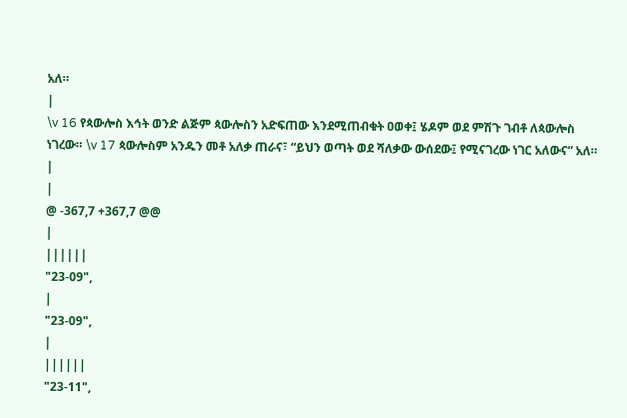አለ።
|
\v 16 የጳውሎስ እኅት ወንድ ልጅም ጳውሎስን አድፍጠው እንደሚጠብቁት ዐወቀ፤ ሄዶም ወደ ምሽጉ ገብቶ ለጳውሎስ ነገረው። \v 17 ጳውሎስም አንዱን መቶ አለቃ ጠራና፣ “ይህን ወጣት ወደ ሻለቃው ውሰደው፤ የሚናገረው ነገር አለውና” አለ።
|
|
@ -367,7 +367,7 @@
|
||||||
"23-09",
|
"23-09",
|
||||||
"23-11",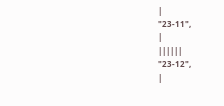|
"23-11",
|
||||||
"23-12",
|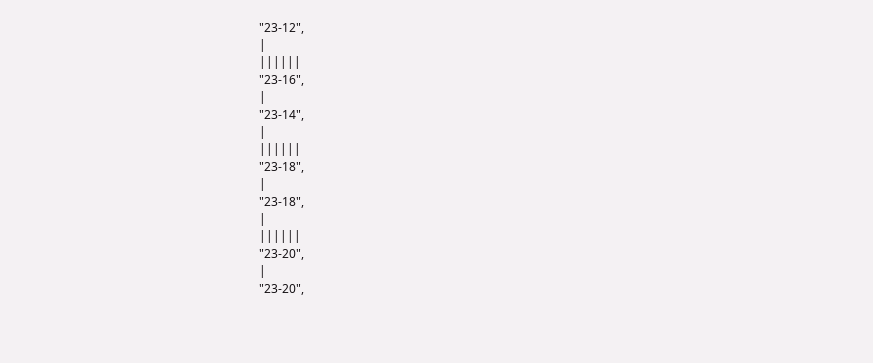"23-12",
|
||||||
"23-16",
|
"23-14",
|
||||||
"23-18",
|
"23-18",
|
||||||
"23-20",
|
"23-20",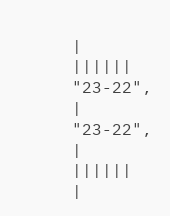|
||||||
"23-22",
|
"23-22",
|
||||||
|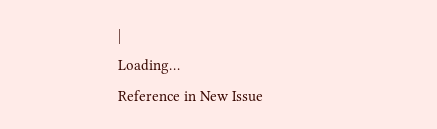|
Loading…
Reference in New Issue